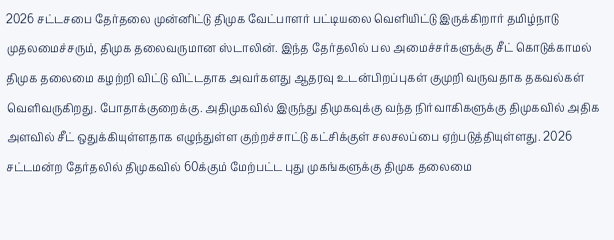2026 சட்டசபை தேர்தலை முன்னிட்டு திமுக வேட்பாளர் பட்டியலை வெளியிட்டு இருக்கிறார் தமிழ்நாடு முதலமைச்சரும், திமுக தலைவருமான ஸ்டாலின். இந்த தேர்தலில் பல அமைச்சர்களுக்கு சீட் கொடுக்காமல் திமுக தலைமை கழற்றி விட்டு விட்டதாக அவர்களது ஆதரவு உடன்பிறப்புகள் குமுறி வருவதாக தகவல்கள் வெளிவருகிறது. போதாக்குறைக்கு. அதிமுகவில் இருந்து திமுகவுக்கு வந்த நிர்வாகிகளுக்கு திமுகவில் அதிக அளவில் சீட் ஒதுக்கியுள்ளதாக எழுந்துள்ள குற்றச்சாட்டு கட்சிக்குள் சலசலப்பை ஏற்படுத்தியுள்ளது. 2026 சட்டமன்ற தேர்தலில் திமுகவில் 60க்கும் மேற்பட்ட புது முகங்களுக்கு திமுக தலைமை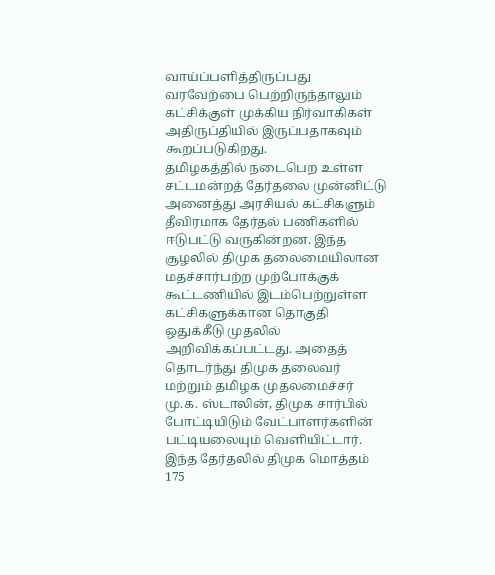வாய்ப்பளித்திருப்பது வரவேற்பை பெற்றிருந்தாலும் கட்சிக்குள் முக்கிய நிர்வாகிகள் அதிருப்தியில் இருப்பதாகவும் கூறப்படுகிறது.
தமிழகத்தில் நடைபெற உள்ள சட்டமன்றத் தேர்தலை முன்னிட்டு அனைத்து அரசியல் கட்சிகளும் தீவிரமாக தேர்தல் பணிகளில் ஈடுபட்டு வருகின்றன. இந்த சூழலில் திமுக தலைமையிலான மதச்சார்பற்ற முற்போக்குக் கூட்டணியில் இடம்பெற்றுள்ள கட்சிகளுக்கான தொகுதி ஒதுக்கீடு முதலில் அறிவிக்கப்பட்டது. அதைத் தொடர்ந்து திமுக தலைவர் மற்றும் தமிழக முதலமைச்சர் மு.க. ஸ்டாலின், திமுக சார்பில் போட்டியிடும் வேட்பாளர்களின் பட்டியலையும் வெளியிட்டார். இந்த தேர்தலில் திமுக மொத்தம் 175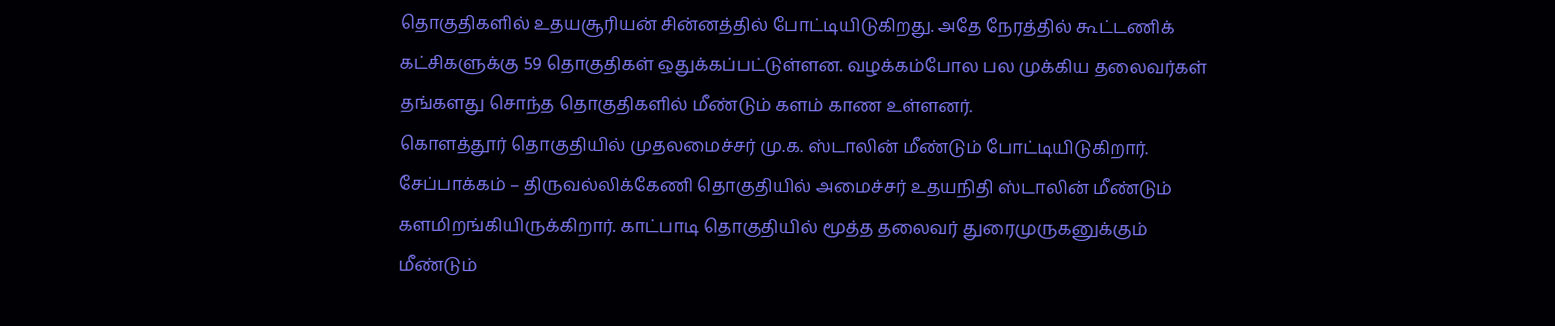தொகுதிகளில் உதயசூரியன் சின்னத்தில் போட்டியிடுகிறது. அதே நேரத்தில் கூட்டணிக் கட்சிகளுக்கு 59 தொகுதிகள் ஒதுக்கப்பட்டுள்ளன. வழக்கம்போல பல முக்கிய தலைவர்கள் தங்களது சொந்த தொகுதிகளில் மீண்டும் களம் காண உள்ளனர்.
கொளத்தூர் தொகுதியில் முதலமைச்சர் மு.க. ஸ்டாலின் மீண்டும் போட்டியிடுகிறார். சேப்பாக்கம் – திருவல்லிக்கேணி தொகுதியில் அமைச்சர் உதயநிதி ஸ்டாலின் மீண்டும் களமிறங்கியிருக்கிறார். காட்பாடி தொகுதியில் மூத்த தலைவர் துரைமுருகனுக்கும் மீண்டும்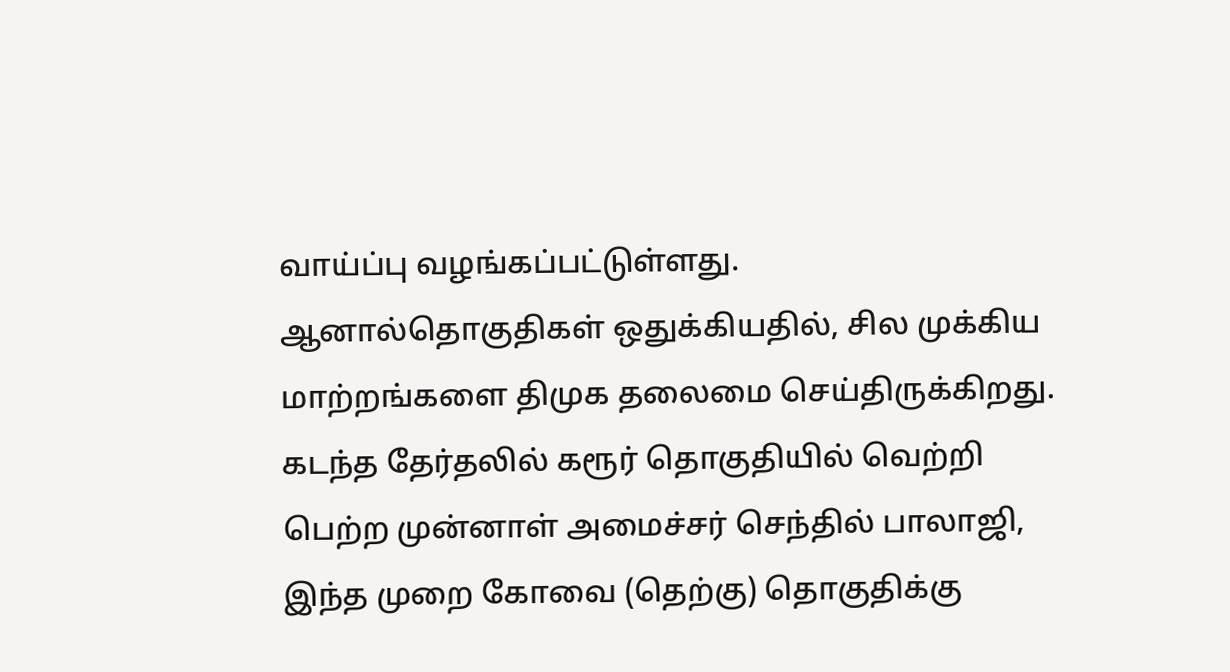வாய்ப்பு வழங்கப்பட்டுள்ளது.
ஆனால்தொகுதிகள் ஒதுக்கியதில், சில முக்கிய மாற்றங்களை திமுக தலைமை செய்திருக்கிறது. கடந்த தேர்தலில் கரூர் தொகுதியில் வெற்றி பெற்ற முன்னாள் அமைச்சர் செந்தில் பாலாஜி, இந்த முறை கோவை (தெற்கு) தொகுதிக்கு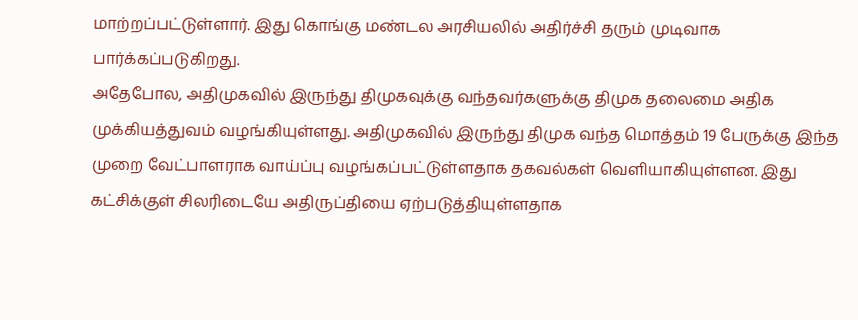மாற்றப்பட்டுள்ளார். இது கொங்கு மண்டல அரசியலில் அதிர்ச்சி தரும் முடிவாக பார்க்கப்படுகிறது.
அதேபோல, அதிமுகவில் இருந்து திமுகவுக்கு வந்தவர்களுக்கு திமுக தலைமை அதிக முக்கியத்துவம் வழங்கியுள்ளது. அதிமுகவில் இருந்து திமுக வந்த மொத்தம் 19 பேருக்கு இந்த முறை வேட்பாளராக வாய்ப்பு வழங்கப்பட்டுள்ளதாக தகவல்கள் வெளியாகியுள்ளன. இது கட்சிக்குள் சிலரிடையே அதிருப்தியை ஏற்படுத்தியுள்ளதாக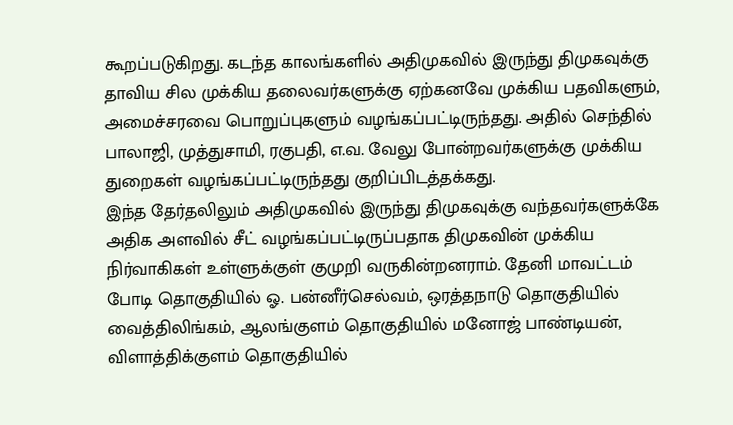கூறப்படுகிறது. கடந்த காலங்களில் அதிமுகவில் இருந்து திமுகவுக்கு தாவிய சில முக்கிய தலைவர்களுக்கு ஏற்கனவே முக்கிய பதவிகளும், அமைச்சரவை பொறுப்புகளும் வழங்கப்பட்டிருந்தது. அதில் செந்தில் பாலாஜி, முத்துசாமி, ரகுபதி, எ.வ. வேலு போன்றவர்களுக்கு முக்கிய துறைகள் வழங்கப்பட்டிருந்தது குறிப்பிடத்தக்கது.
இந்த தேர்தலிலும் அதிமுகவில் இருந்து திமுகவுக்கு வந்தவர்களுக்கே அதிக அளவில் சீட் வழங்கப்பட்டிருப்பதாக திமுகவின் முக்கிய நிர்வாகிகள் உள்ளுக்குள் குமுறி வருகின்றனராம். தேனி மாவட்டம் போடி தொகுதியில் ஓ. பன்னீர்செல்வம், ஒரத்தநாடு தொகுதியில் வைத்திலிங்கம், ஆலங்குளம் தொகுதியில் மனோஜ் பாண்டியன், விளாத்திக்குளம் தொகுதியில்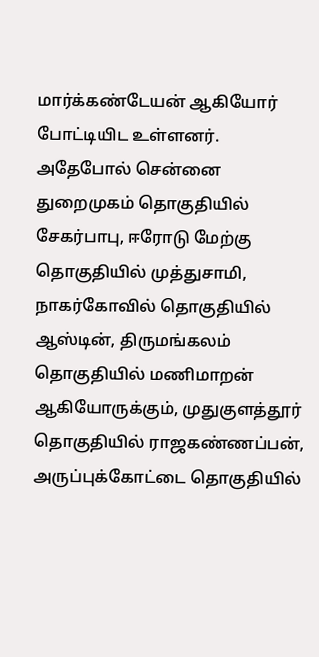மார்க்கண்டேயன் ஆகியோர் போட்டியிட உள்ளனர். அதேபோல் சென்னை துறைமுகம் தொகுதியில் சேகர்பாபு, ஈரோடு மேற்கு தொகுதியில் முத்துசாமி, நாகர்கோவில் தொகுதியில் ஆஸ்டின், திருமங்கலம் தொகுதியில் மணிமாறன் ஆகியோருக்கும், முதுகுளத்தூர் தொகுதியில் ராஜகண்ணப்பன், அருப்புக்கோட்டை தொகுதியில்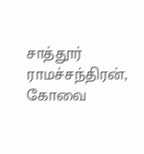சாத்தூர் ராமச்சந்திரன், கோவை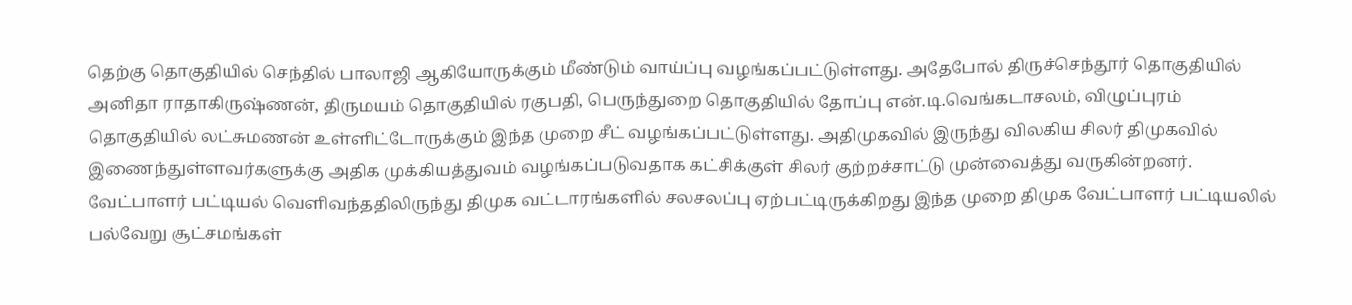தெற்கு தொகுதியில் செந்தில் பாலாஜி ஆகியோருக்கும் மீண்டும் வாய்ப்பு வழங்கப்பட்டுள்ளது. அதேபோல் திருச்செந்தூர் தொகுதியில் அனிதா ராதாகிருஷ்ணன், திருமயம் தொகுதியில் ரகுபதி, பெருந்துறை தொகுதியில் தோப்பு என்.டி.வெங்கடாசலம், விழுப்புரம் தொகுதியில் லட்சுமணன் உள்ளிட்டோருக்கும் இந்த முறை சீட் வழங்கப்பட்டுள்ளது. அதிமுகவில் இருந்து விலகிய சிலர் திமுகவில் இணைந்துள்ளவர்களுக்கு அதிக முக்கியத்துவம் வழங்கப்படுவதாக கட்சிக்குள் சிலர் குற்றச்சாட்டு முன்வைத்து வருகின்றனர்.
வேட்பாளர் பட்டியல் வெளிவந்ததிலிருந்து திமுக வட்டாரங்களில் சலசலப்பு ஏற்பட்டிருக்கிறது இந்த முறை திமுக வேட்பாளர் பட்டியலில் பல்வேறு சூட்சமங்கள்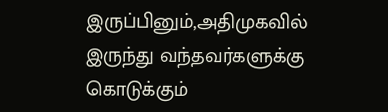இருப்பினும்,அதிமுகவில் இருந்து வந்தவர்களுக்கு கொடுக்கும்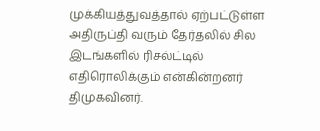முக்கியத்துவத்தால் ஏற்பட்டுள்ள அதிருப்தி வரும் தேர்தலில் சில இடங்களில் ரிசல்ட்டில் எதிரொலிக்கும் என்கின்றனர் திமுகவினர்.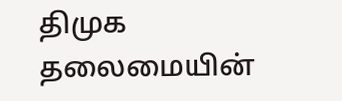திமுக தலைமையின்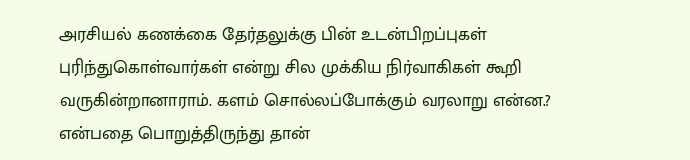அரசியல் கணக்கை தேர்தலுக்கு பின் உடன்பிறப்புகள் புரிந்துகொள்வார்கள் என்று சில முக்கிய நிர்வாகிகள் கூறி வருகின்றானாராம். களம் சொல்லப்போக்கும் வரலாறு என்ன.? என்பதை பொறுத்திருந்து தான்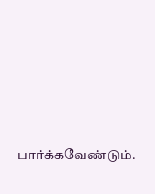பார்க்கவேண்டும்.